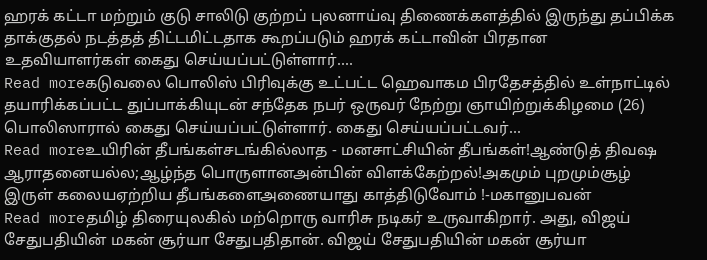ஹரக் கட்டா மற்றும் குடு சாலிடு குற்றப் புலனாய்வு திணைக்களத்தில் இருந்து தப்பிக்க தாக்குதல் நடத்தத் திட்டமிட்டதாக கூறப்படும் ஹரக் கட்டாவின் பிரதான உதவியாளர்கள் கைது செய்யப்பட்டுள்ளார்....
Read moreகடுவலை பொலிஸ் பிரிவுக்கு உட்பட்ட ஹெவாகம பிரதேசத்தில் உள்நாட்டில் தயாரிக்கப்பட்ட துப்பாக்கியுடன் சந்தேக நபர் ஒருவர் நேற்று ஞாயிற்றுக்கிழமை (26) பொலிஸாரால் கைது செய்யப்பட்டுள்ளார். கைது செய்யப்பட்டவர்...
Read moreஉயிரின் தீபங்கள்சடங்கில்லாத - மனசாட்சியின் தீபங்கள்!ஆண்டுத் திவஷ ஆராதனையல்ல;ஆழ்ந்த பொருளானஅன்பின் விளக்கேற்றல்!அகமும் புறமும்சூழ் இருள் கலையஏற்றிய தீபங்களைஅணையாது காத்திடுவோம் !-மகானுபவன்
Read moreதமிழ் திரையுலகில் மற்றொரு வாரிசு நடிகர் உருவாகிறார். அது, விஜய் சேதுபதியின் மகன் சூர்யா சேதுபதிதான். விஜய் சேதுபதியின் மகன் சூர்யா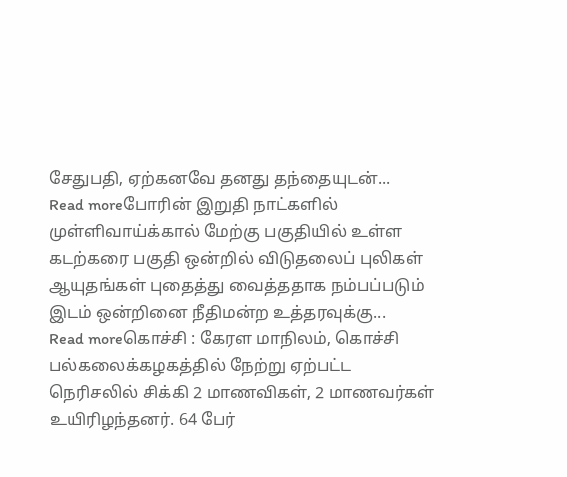சேதுபதி, ஏற்கனவே தனது தந்தையுடன்...
Read moreபோரின் இறுதி நாட்களில் முள்ளிவாய்க்கால் மேற்கு பகுதியில் உள்ள கடற்கரை பகுதி ஒன்றில் விடுதலைப் புலிகள் ஆயுதங்கள் புதைத்து வைத்ததாக நம்பப்படும் இடம் ஒன்றினை நீதிமன்ற உத்தரவுக்கு...
Read moreகொச்சி : கேரள மாநிலம், கொச்சி பல்கலைக்கழகத்தில் நேற்று ஏற்பட்ட நெரிசலில் சிக்கி 2 மாணவிகள், 2 மாணவர்கள் உயிரிழந்தனர். 64 பேர்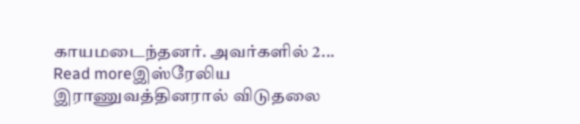காயமடைந்தனர். அவர்களில் 2...
Read moreஇஸ்ரேலிய இராணுவத்தினரால் விடுதலை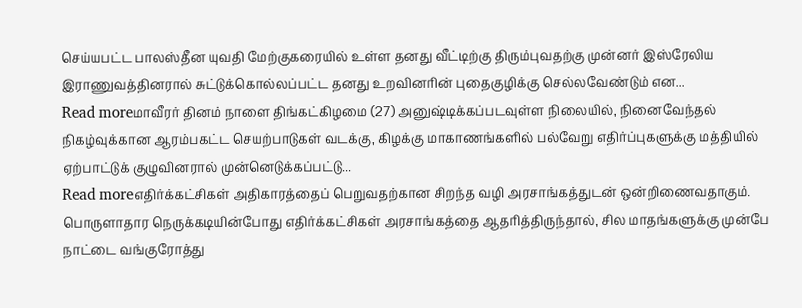செய்யபட்ட பாலஸ்தீன யுவதி மேற்குகரையில் உள்ள தனது வீட்டிற்கு திரும்புவதற்கு முன்னர் இஸ்ரேலிய இராணுவத்தினரால் சுட்டுக்கொல்லப்பட்ட தனது உறவினரின் புதைகுழிக்கு செல்லவேண்டும் என...
Read moreமாவீரர் தினம் நாளை திங்கட்கிழமை (27) அனுஷ்டிக்கப்படவுள்ள நிலையில், நினைவேந்தல் நிகழ்வுக்கான ஆரம்பகட்ட செயற்பாடுகள் வடக்கு, கிழக்கு மாகாணங்களில் பல்வேறு எதிர்ப்புகளுக்கு மத்தியில் ஏற்பாட்டுக் குழுவினரால் முன்னெடுக்கப்பட்டு...
Read moreஎதிர்க்கட்சிகள் அதிகாரத்தைப் பெறுவதற்கான சிறந்த வழி அரசாங்கத்துடன் ஒன்றிணைவதாகும். பொருளாதார நெருக்கடியின்போது எதிர்க்கட்சிகள் அரசாங்கத்தை ஆதரித்திருந்தால், சில மாதங்களுக்கு முன்பே நாட்டை வங்குரோத்து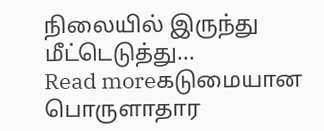நிலையில் இருந்து மீட்டெடுத்து...
Read moreகடுமையான பொருளாதார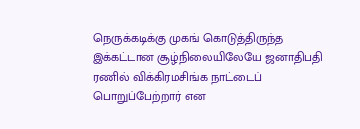நெருக்கடிக்கு முகங் கொடுத்திருந்த இக்கட்டான சூழ்நிலையிலேயே ஜனாதிபதி ரணில் விக்கிரமசிங்க நாட்டைப் பொறுப்பேற்றார் என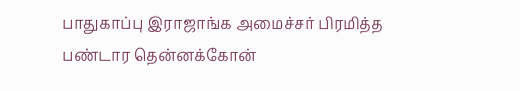பாதுகாப்பு இராஜாங்க அமைச்சர் பிரமித்த பண்டார தென்னக்கோன்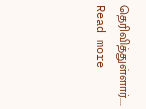தெரிவித்துள்ளார்....
Read more